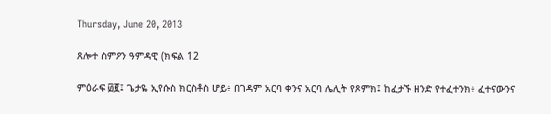Thursday, June 20, 2013

ጸሎተ ስምዖን ዓምዳዊ (ክፍል 12

ምዕራፍ ፴፪፤ ጌታዬ ኢየሱስ ክርስቶስ ሆይ፥ በገዳም አርባ ቀንና አርባ ሌሊት የጾምክ፤ ከፈታኙ ዘንድ የተፈተንክ፥ ፈተናውንና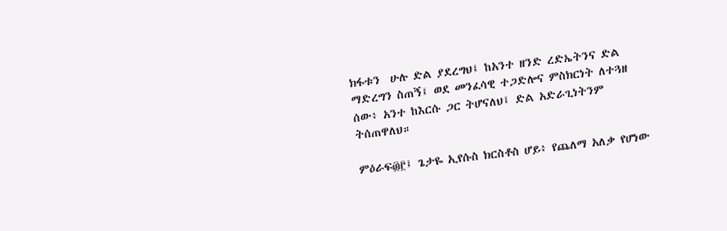ክፋቱን  ሁሉ ድል ያደረግህ፤ ከአንተ ዘንድ ረድኤትንና ድል ማድረግን ስጠኝ፤ ወደ መንፈሳዊ ተጋድሎና ምስክርነት ለተጓዘ ሰው፥ አንተ ከእርሱ ጋር ትሆናለህ፤ ድል አድራጊነትንም ትሰጠዋለህ።

ምዕራፍ፴፫፤ ጌታዬ ኢየሱስ ክርስቶስ ሆይ፥ የጨለማ አለቃ የሆነው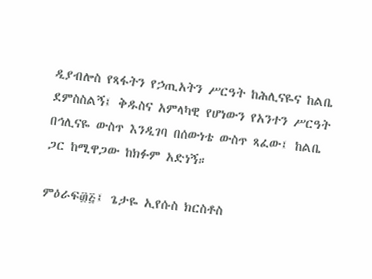ዲያብሎስ የጻፋትን የኃጢአትን ሥርዓት ከሕሊናዬና ከልቤ ደምስስልኝ፤ ቅዱስና አምላካዊ የሆነውን የአንተን ሥርዓት በኅሊናዬ ውስጥ እንዲገባ በሰውነቴ ውስጥ ጻፈው፤ ከልቤ ጋር ከሚዋጋው ከክፉም አድነኝ።

ምዕራፍ፴፭፤ ጌታዬ ኢየሱስ ክርስቶስ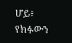ሆይ፥ የክፉውን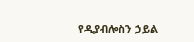የዲያብሎስን ኃይል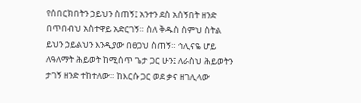የሰበርክበትን ኃይህን ስጠኝ፤ አንተን ደስ አሰኝበት ዘንድ በጥበብህ አስተዋይ አድርገኝ። ስለ ቅዱስ ስምህ ስትል ይህን ኃይልህን እንዲያው በፀጋህ ስጠኝ። ኅሊናዬ ሆይ ለዓለማት ሕይወት ከሚሰጥ ጌታ ጋር ሁን፤ ለራስህ ሕይወትን ታገኝ ዘንድ ተከተለው። ከእርሱ ጋር ወደ ቃና ዘገሊላው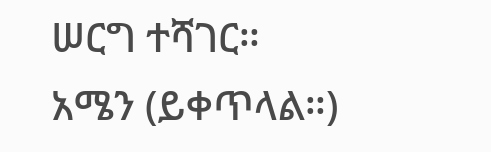ሠርግ ተሻገር። አሜን (ይቀጥላል።)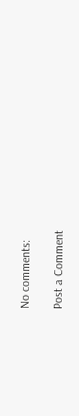No comments:

Post a Comment